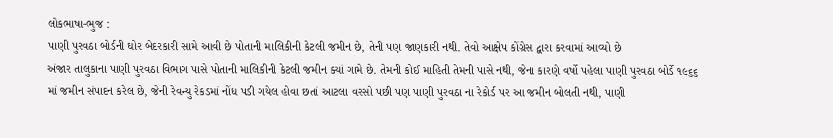લોકભાષા-ભુજ :
પાણી પુરવઠા બોર્ડની ઘોર બેદરકારી સામે આવી છે પોતાની માલિકીની કેટલી જમીન છે, તેની પણ જાણકારી નથી. તેવો આક્ષેપ કોંગ્રેસ દ્વારા કરવામાં આવ્યો છે
અંજાર તાલુકાના પાણી પુરવઠા વિભાગ પાસે પોતાની માલિકીની કેટલી જમીન ક્યાં ગામે છે. તેમની કોઈ માહિતી તેમની પાસે નથી, જેના કારણે વર્ષો પહેલા પાણી પુરવઠા બોર્ડે ૧૯૬૬ માં જમીન સંપાદન કરેલ છે, જેની રેવન્યુ રેકડમાં નોંધ પડી ગયેલ હોવા છતાં આટલા વરસો પછી પણ પાણી પુરવઠા ના રેકોર્ડ પર આ જમીન બોલતી નથી, પાણી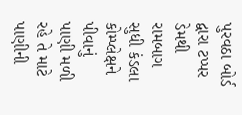પુરવઠા બોર્ડ દ્વારા ટપ્પર ડેમથી રામબાગ સુધી કંડલા કોમ્પ્લેક્ષને પીવાનું પાણી મળી રહે તે માટે પાણીની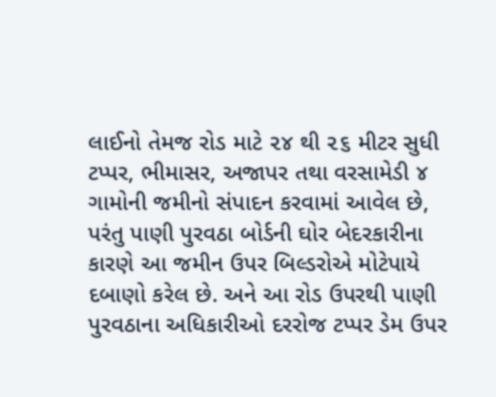લાઈનો તેમજ રોડ માટે ૨૪ થી ૨૬ મીટર સુધી ટપ્પર, ભીમાસર, અજાપર તથા વરસામેડી ૪ ગામોની જમીનો સંપાદન કરવામાં આવેલ છે, પરંતુ પાણી પુરવઠા બોર્ડની ઘોર બેદરકારીના કારણે આ જમીન ઉપર બિલ્ડરોએ મોટેપાયે દબાણો કરેલ છે. અને આ રોડ ઉપરથી પાણી પુરવઠાના અધિકારીઓ દરરોજ ટપ્પર ડેમ ઉપર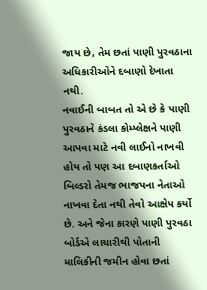જાય છે, તેમ છતાં પાણી પુરવઠાના અધિકારીઓને દબાણો દેખાતા નથી.
નવાઈની બાબત તો એ છે કે પાણી પુરવઠાને કંડલા કોમ્પ્લેક્ષને પાણી આપવા માટે નવી લાઈનો નાખવી હોય તો પણ આ દબાણકર્તાઓ બિલ્ડરો તેમજ ભાજપના નેતાઓ નાખવા દેતા નથી તેવો આક્ષેપ કર્યો છે. અને જેના કારણે પાણી પુરવઠા બોર્ડએ લાચારીથી પોતાની માલિકીની જમીન હોવા છતાં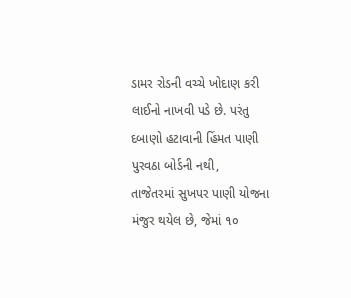ડામર રોડની વચ્ચે ખોદાણ કરી લાઈનો નાખવી પડે છે. પરંતુ દબાણો હટાવાની હિંમત પાણી પુરવઠા બોર્ડની નથી,
તાજેતરમાં સુખપર પાણી યોજના મંજુર થયેલ છે, જેમાં ૧૦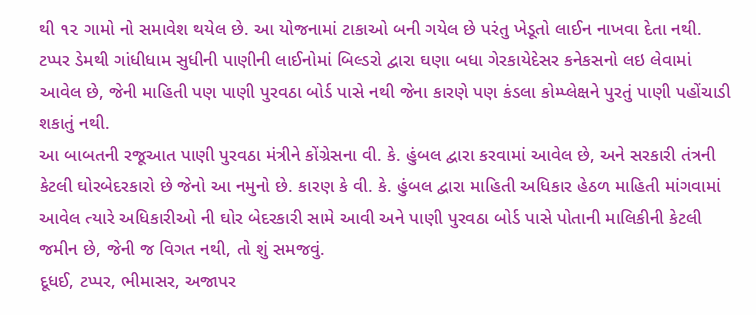થી ૧૨ ગામો નો સમાવેશ થયેલ છે. આ યોજનામાં ટાકાઓ બની ગયેલ છે પરંતુ ખેડૂતો લાઈન નાખવા દેતા નથી.
ટપ્પર ડેમથી ગાંધીધામ સુધીની પાણીની લાઈનોમાં બિલ્ડરો દ્વારા ઘણા બધા ગેરકાયેદેસર કનેકસનો લઇ લેવામાં આવેલ છે, જેની માહિતી પણ પાણી પુરવઠા બોર્ડ પાસે નથી જેના કારણે પણ કંડલા કોમ્પ્લેક્ષને પુરતું પાણી પહોંચાડી શકાતું નથી.
આ બાબતની રજૂઆત પાણી પુરવઠા મંત્રીને કોંગ્રેસના વી. કે. હુંબલ દ્વારા કરવામાં આવેલ છે, અને સરકારી તંત્રની કેટલી ઘોરબેદરકારો છે જેનો આ નમુનો છે. કારણ કે વી. કે. હુંબલ દ્વારા માહિતી અધિકાર હેઠળ માહિતી માંગવામાં આવેલ ત્યારે અધિકારીઓ ની ઘોર બેદરકારી સામે આવી અને પાણી પુરવઠા બોર્ડ પાસે પોતાની માલિકીની કેટલી જમીન છે, જેની જ વિગત નથી, તો શું સમજવું.
દૂધઈ, ટપ્પર, ભીમાસર, અજાપર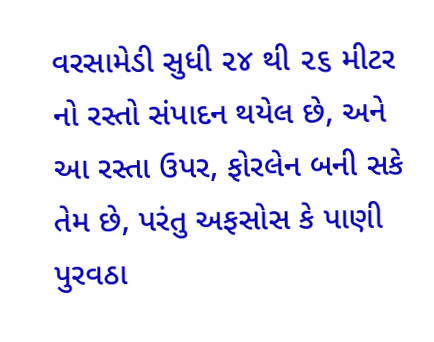વરસામેડી સુધી ૨૪ થી ૨૬ મીટર નો રસ્તો સંપાદન થયેલ છે, અને આ રસ્તા ઉપર, ફોરલેન બની સકે તેમ છે, પરંતુ અફસોસ કે પાણી પુરવઠા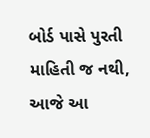બોર્ડ પાસે પુરતી માહિતી જ નથી,
આજે આ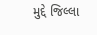મુદ્દે જિલ્લા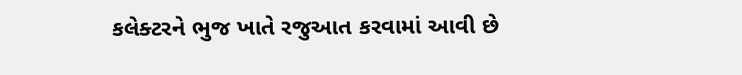કલેક્ટરને ભુજ ખાતે રજુઆત કરવામાં આવી છે